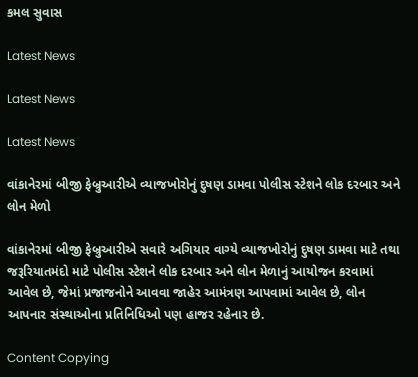કમલ સુવાસ

Latest News

Latest News

Latest News

વાંકાનેરમાં બીજી ફેબ્રુઆરીએ વ્યાજખોરોનું દુષણ ડામવા પોલીસ સ્ટેશને લોક દરબાર અને લોન મેળો

વાંકાનેરમાં બીજી ફેબ્રુઆરીએ સવારે અગિયાર વાગ્યે વ્યાજખોરોનું દુષણ ડામવા માટે તથા જરૂરિયાતમંદો માટે પોલીસ સ્ટેશને લોક દરબાર અને લોન મેળાનું આયોજન કરવામાં આવેલ છે, જેમાં પ્રજાજનોને આવવા જાહેર આમંત્રણ આપવામાં આવેલ છે, લોન આપનાર સંસ્થાઓના પ્રતિનિધિઓ પણ હાજર રહેનાર છે.

Content Copying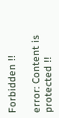Forbidden !!

error: Content is protected !!